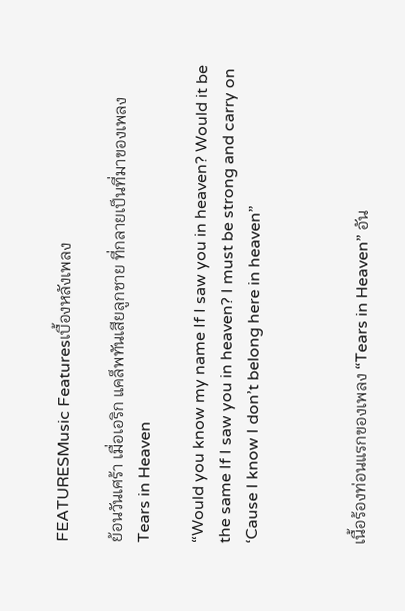FEATURESMusic Featuresเบื้องหลังเพลง

ย้อนวันเศร้า เมื่อเอริก แคล็พทันเสียลูกชาย ที่กลายเป็นที่มาของเพลง Tears in Heaven

“Would you know my name If I saw you in heaven? Would it be the same If I saw you in heaven? I must be strong and carry on ‘Cause I know I don’t belong here in heaven”



เนื้อร้องท่อนแรกของเพลง “Tears in Heaven” อัน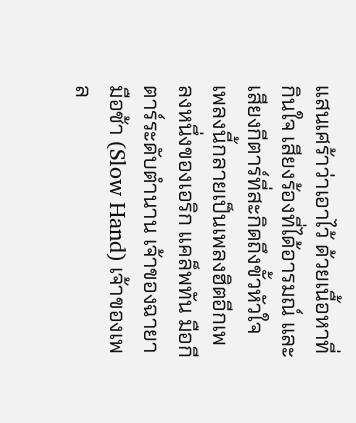แสนเศร้าว่าเอาไว้ ด้วยเนื้อหาที่กินใจ เสียงร้องที่ได้อารมณ์ และเสียงกีตาร์ที่สะกิดถึงขั้วหัวใจ เพลงนี้กลายเป็นเพลงฮิตอีกเพลงหนึ่งของเอริก แคล็พทัน มือกีตาร์ระดับตำนาน เจ้าของฉายา มือช้า (Slow Hand) เจ้าของเพล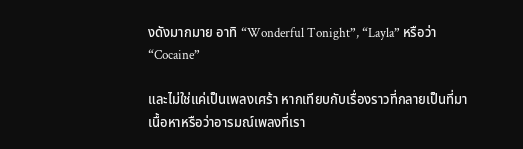งดังมากมาย อาทิ “Wonderful Tonight”, “Layla” หรือว่า “Cocaine”

และไม่ใช่แค่เป็นเพลงเศร้า หากเทียบกับเรื่องราวที่กลายเป็นที่มา เนื้อหาหรือว่าอารมณ์เพลงที่เรา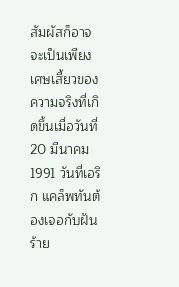สัมผัสก็อาจจะเป็นเพียงเศษเสี้ยวของความจริงที่เกิดขึ้นเมื่อวันที่ 20 มีนาคม 1991 วันที่เอริก แคล็พทันต้องเจอกับฝันร้าย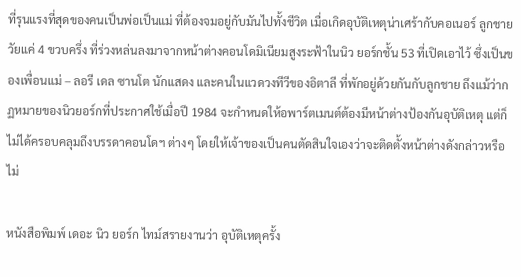ที่รุนแรงที่สุดของคนเป็นพ่อเป็นแม่ ที่ต้องจมอยู่กับมันไปทั้งชีวิต เมื่อเกิดอุบัติเหตุน่าเศร้ากับคอเนอร์ ลูกชายวัยแค่ 4 ขวบครึ่ง ที่ร่วงหล่นลงมาจากหน้าต่างคอนโดมิเนียมสูงระฟ้าในนิว ยอร์กชั้น 53 ที่เปิดเอาไว้ ซึ่งเป็นของเพื่อนแม่ – ลอรี เดล ซานโต นักแสดง และคนในแวดวงทีวีของอิตาลี ที่พักอยู่ด้วยกันกับลูกชาย ถึงแม้ว่ากฏหมายของนิวยอร์กที่ประกาศใช้เมื่อปี 1984 จะกำหนดให้อพาร์ตเมนต์ต้องมีหน้าต่างป้องกันอุบัติเหตุ แต่ก็ไม่ได้ครอบคลุมถึงบรรดาคอนโดฯ ต่างๆ โดยให้เจ้าของเป็นคนตัดสินใจเองว่าจะติดตั้งหน้าต่างดังกล่าวหรือไม่

หนังสือพิมพ์ เดอะ นิว ยอร์ก ไทม์สรายงานว่า อุบัติเหตุครั้ง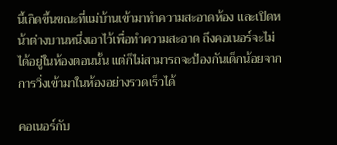นี้เกิดขึ้นขณะที่แม่บ้านเข้ามาทำความสะอาดห้อง และเปิดหน้าต่างบานหนึ่งเอาไว้เพื่อทำความสะอาด ถึงคอเนอร์จะไม่ได้อยู่ในห้องตอนนั้น แต่ก็ไม่สามารถจะป้องกันเด็กน้อยจากการวิ่งเข้ามาในห้องอย่างรวดเร็วได้

คอเนอร์กับ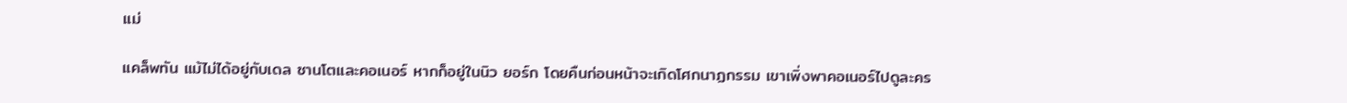แม่

แคล็พทัน แม้ไม่ได้อยู่กับเดล ซานโตและคอเนอร์ หากก็อยู่ในนิว ยอร์ก โดยคืนก่อนหน้าจะเกิดโศกนาฏกรรม เขาเพิ่งพาคอเนอร์ไปดูละคร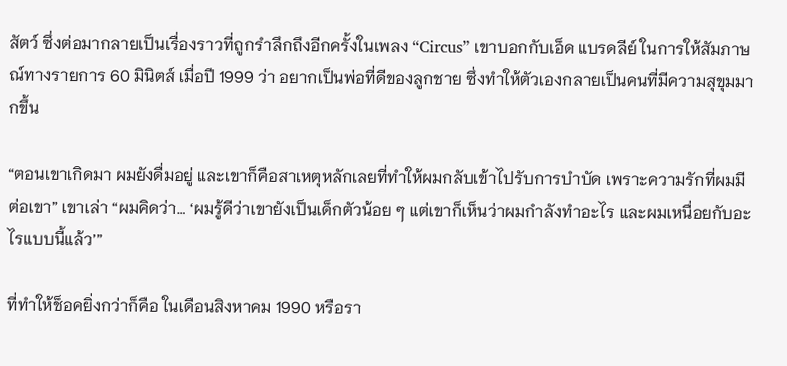สัตว์ ซึ่งต่อมากลายเป็นเรื่องราวที่ถูกรำลึกถึงอีกครั้งในเพลง “Circus” เขาบอกกับเอ็ด แบรดลีย์ ในการให้สัมภาษณ์ทางรายการ 60 มินิตส์ เมื่อปี 1999 ว่า อยากเป็นพ่อที่ดีของลูกชาย ซึ่งทำให้ตัวเองกลายเป็นคนที่มีความสุขุมมากขึ้น

“ตอนเขาเกิดมา ผมยังดื่มอยู่ และเขาก็คือสาเหตุหลักเลยที่ทำให้ผมกลับเข้าไปรับการบำบัด เพราะความรักที่ผมมีต่อเขา” เขาเล่า “ผมคิดว่า… ‘ผมรู้ดีว่าเขายังเป็นเด็กตัวน้อย ๆ แต่เขาก็เห็นว่าผมกำลังทำอะไร และผมเหนื่อยกับอะไรแบบนี้แล้ว’”

ที่ทำให้ช็อคยิ่งกว่าก็คือ ในเดือนสิงหาคม 1990 หรือรา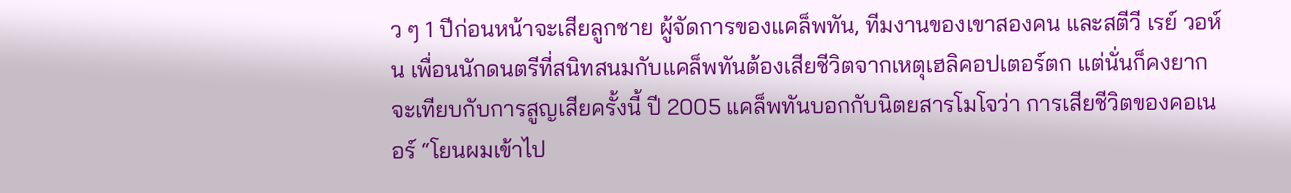ว ๆ 1 ปีก่อนหน้าจะเสียลูกชาย ผู้จัดการของแคล็พทัน, ทีมงานของเขาสองคน และสตีวี เรย์ วอห์น เพื่อนนักดนตรีที่สนิทสนมกับแคล็พทันต้องเสียชีวิตจากเหตุเฮลิคอปเตอร์ตก แต่นั่นก็คงยากจะเทียบกับการสูญเสียครั้งนี้ ปี 2005 แคล็พทันบอกกับนิตยสารโมโจว่า การเสียชีวิตของคอเนอร์ “โยนผมเข้าไป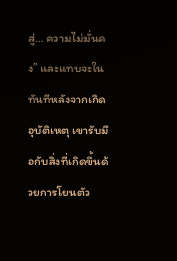สู่… ความไม่มั่นคง” และแทบจะในทันทีหลังจากเกิดอุบัติเหตุ เขารับมือกับสิ่งที่เกิดขึ้นด้วยการโยนตัว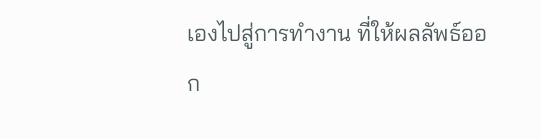เองไปสู่การทำงาน ที่ให้ผลลัพธ์ออก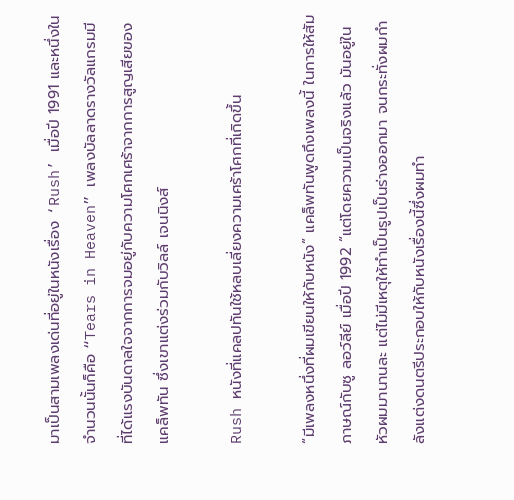มาเป็นสามเพลงเด่นที่อยู่ในหนังเรื่อง ‘Rush’ เมื่อปี 1991 และหนึ่งในจำนวนนั้นก็คือ “Tears in Heaven” เพลงบัลลาดรางวัลแกรมมี ที่ได้แรงบันดาลใจจากการจมอยู่กับความโศกเศร้าจากการสูญเสียของแคล็พทัน ซึ่งเขาแต่งร่วมกับวิลล์ เจนนิงส์

Rush หนังที่แคลปทันใช้หลบเลี่ยงความเศร้าโศกที่เกิดขึ้น

“มีเพลงหนึ่งที่ผมเขียนให้กับหนัง” แคล็พทันพูดถึงเพลงนี้ ในการให้สัมภาษณ์กับซู ลอว์ลีย์ เมื่อปี 1992 “แต่โดยความเป็นจริงแล้ว มันอยู่ในหัวผมมานานละ แต่ไม่มีเหตุให้ทำเป็นรูปเป็นร่างออกมา จนกระทั่งผมกำลังแต่งดนตรีประกอบให้กับหนังเรื่องนี้ซึ่งผมทำ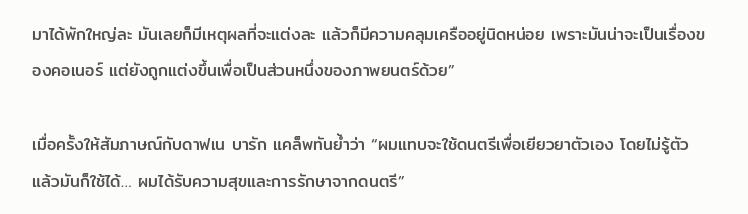มาได้พักใหญ่ละ มันเลยก็มีเหตุผลที่จะแต่งละ แล้วก็มีความคลุมเครืออยู่นิดหน่อย เพราะมันน่าจะเป็นเรื่องของคอเนอร์ แต่ยังถูกแต่งขึ้นเพื่อเป็นส่วนหนึ่งของภาพยนตร์ด้วย”

เมื่อครั้งให้สัมภาษณ์กับดาฟเน บารัก แคล็พทันย้ำว่า “ผมแทบจะใช้ดนตรีเพื่อเยียวยาตัวเอง โดยไม่รู้ตัว แล้วมันก็ใช้ได้… ผมได้รับความสุขและการรักษาจากดนตรี”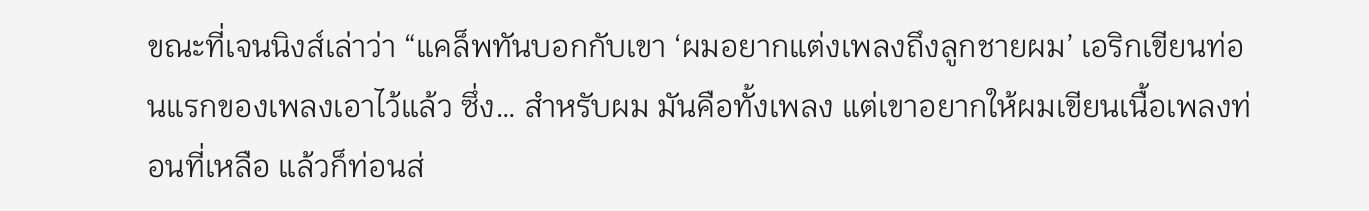ขณะที่เจนนิงส์เล่าว่า “แคล็พทันบอกกับเขา ‘ผมอยากแต่งเพลงถึงลูกชายผม’ เอริกเขียนท่อนแรกของเพลงเอาไว้แล้ว ซึ่ง… สำหรับผม มันคือทั้งเพลง แต่เขาอยากให้ผมเขียนเนื้อเพลงท่อนที่เหลือ แล้วก็ท่อนส่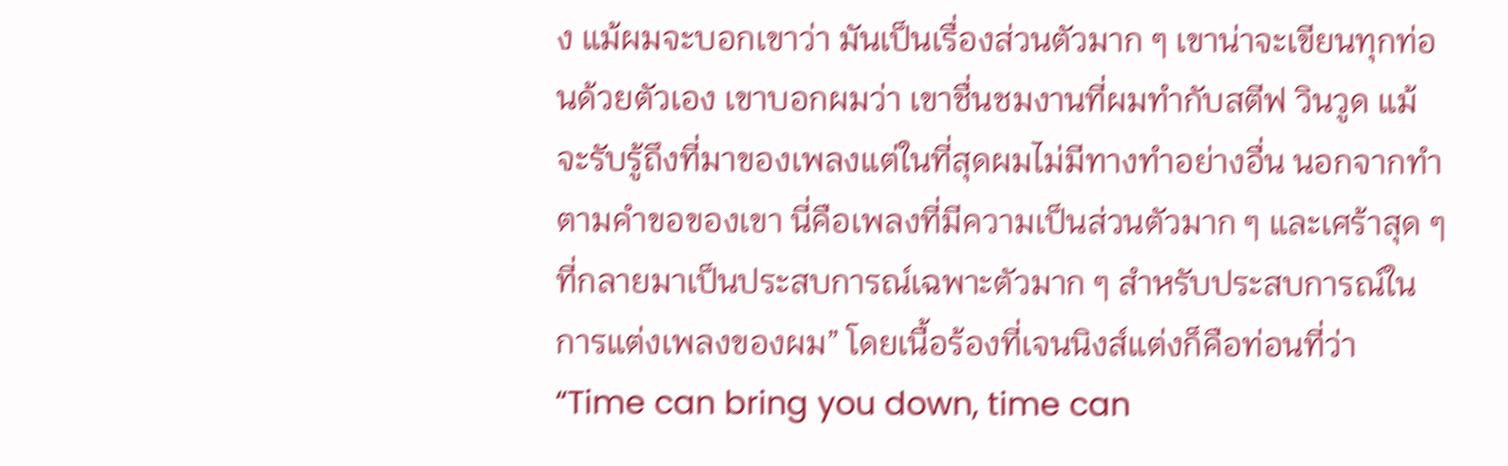ง แม้ผมจะบอกเขาว่า มันเป็นเรื่องส่วนตัวมาก ๆ เขาน่าจะเขียนทุกท่อนด้วยตัวเอง เขาบอกผมว่า เขาชื่นชมงานที่ผมทำกับสตีฟ วินวูด แม้จะรับรู้ถึงที่มาของเพลงแต่ในที่สุดผมไม่มีทางทำอย่างอื่น นอกจากทำตามคำขอของเขา นี่คือเพลงที่มีความเป็นส่วนตัวมาก ๆ และเศร้าสุด ๆ ที่กลายมาเป็นประสบการณ์เฉพาะตัวมาก ๆ สำหรับประสบการณ์ในการแต่งเพลงของผม” โดยเนื้อร้องที่เจนนิงส์แต่งก็คือท่อนที่ว่า “Time can bring you down, time can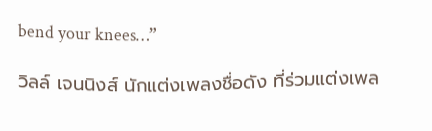bend your knees…”

วิลล์ เจนนิงส์ นักแต่งเพลงชื่อดัง ที่ร่วมแต่งเพล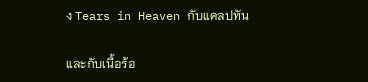ง Tears in Heaven กับแคลปทัน

และกับเนื้อร้อ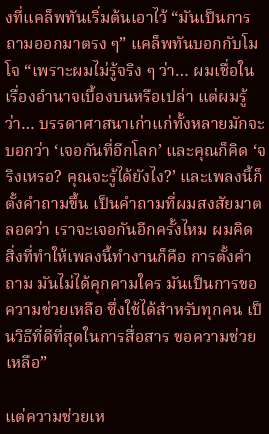งที่แคล็พทันเริ่มต้นเอาไว้ “มันเป็นการถามออกมาตรง ๆ” แคล็พทันบอกกับโมโจ “เพราะผมไม่รู้จริง ๆ ว่า… ผมเชื่อในเรื่องอำนาจเบื้องบนหรือเปล่า แต่ผมรู้ว่า… บรรดาศาสนาเก่าแก่ทั้งหลายมักจะบอกว่า ‘เจอกันที่อีกโลก’ และคุณก็คิด ‘จริงเหรอ? คุณจะรู้ได้ยังไง?’ และเพลงนี้ก็ตั้งคำถามขึ้น เป็นคำถามที่ผมสงสัยมาตลอดว่า เราจะเจอกันอีกครั้งไหม ผมคิด สิ่งที่ทำให้เพลงนี้ทำงานก็คือ การตั้งคำถาม มันไม่ได้คุกคามใคร มันเป็นการขอความช่วยเหลือ ซึ่งใช้ได้สำหรับทุกคน เป็นวิธีที่ดีที่สุดในการสื่อสาร ขอความช่วยเหลือ”

แต่ความช่วยเห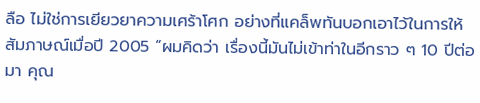ลือ ไม่ใช่การเยียวยาความเศร้าโศก อย่างที่แคล็พทันบอกเอาไว้ในการให้สัมภาษณ์เมื่อปี 2005 “ผมคิดว่า เรื่องนี้มันไม่เข้าท่าในอีกราว ๆ 10 ปีต่อมา คุณ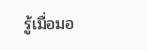รู้เมื่อมอ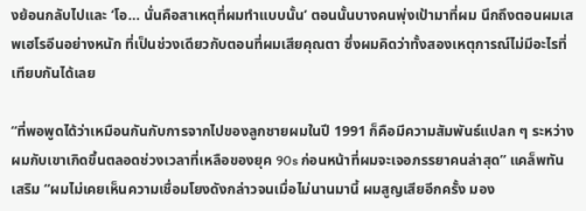งย้อนกลับไปและ ‘โอ… นั่นคือสาเหตุที่ผมทำแบบนั้น’ ตอนนั้นบางคนพุ่งเป้ามาที่ผม นึกถึงตอนผมเสพเฮโรอีนอย่างหนัก ที่เป็นช่วงเดียวกับตอนที่ผมเสียคุณตา ซึ่งผมคิดว่าทั้งสองเหตุการณ์ไม่มีอะไรที่เทียบกันได้เลย

“ที่พอพูดได้ว่าเหมือนกันกับการจากไปของลูกชายผมในปี 1991 ก็คือมีความสัมพันธ์แปลก ๆ ระหว่างผมกับเขาเกิดขึ้นตลอดช่วงเวลาที่เหลือของยุค 90s ก่อนหน้าที่ผมจะเจอภรรยาคนล่าสุด” แคล็พทันเสริม “ผมไม่เคยเห็นความเชื่อมโยงดังกล่าวจนเมื่อไม่นานมานี้ ผมสูญเสียอีกครั้ง มอง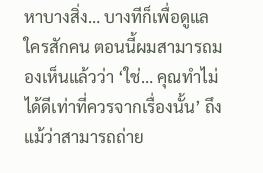หาบางสิ่ง… บางทีก็เพื่อดูแลใครสักคน ตอนนี้ผมสามารถมองเห็นแล้วว่า ‘ใช่… คุณทำไม่ได้ดีเท่าที่ควรจากเรื่องนั้น’ ถึงแม้ว่าสามารถถ่าย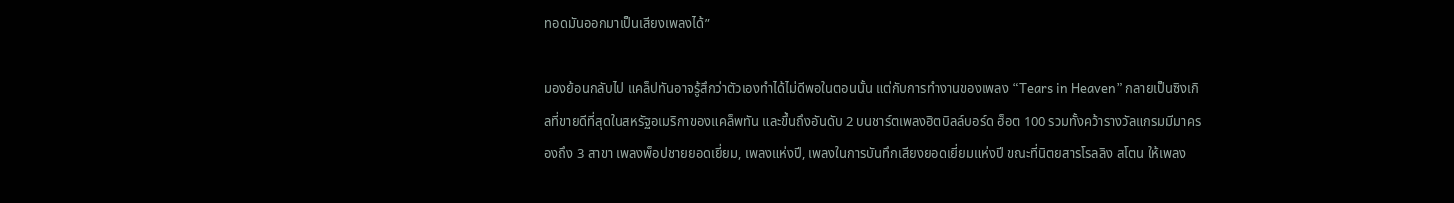ทอดมันออกมาเป็นเสียงเพลงได้”

มองย้อนกลับไป แคล็ปทันอาจรู้สึกว่าตัวเองทำได้ไม่ดีพอในตอนนั้น แต่กับการทำงานของเพลง “Tears in Heaven” กลายเป็นซิงเกิลที่ขายดีที่สุดในสหรัฐอเมริกาของแคล็พทัน และขึ้นถึงอันดับ 2 บนชาร์ตเพลงฮิตบิลล์บอร์ด ฮ็อต 100 รวมทั้งคว้ารางวัลแกรมมีมาครองถึง 3 สาขา เพลงพ็อปชายยอดเยี่ยม, เพลงแห่งปี, เพลงในการบันทึกเสียงยอดเยี่ยมแห่งปี ขณะที่นิตยสารโรลลิง สโตน ให้เพลง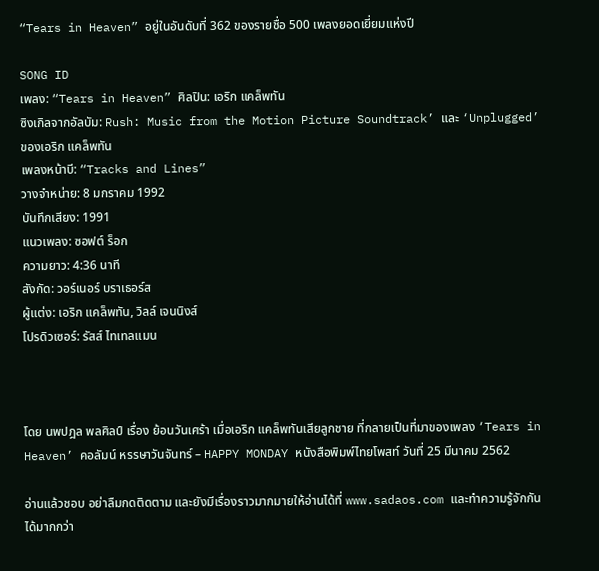“Tears in Heaven” อยู่ในอันดับที่ 362 ของรายชื่อ 500 เพลงยอดเยี่ยมแห่งปี

SONG ID
เพลง: “Tears in Heaven” ศิลปิน: เอริก แคล็พทัน
ซิงเกิลจากอัลบัม: Rush: Music from the Motion Picture Soundtrack’ และ ‘Unplugged’ ของเอริก แคล็พทัน
เพลงหน้าบี: “Tracks and Lines”
วางจำหน่าย: 8 มกราคม 1992
บันทึกเสียง: 1991
แนวเพลง: ซอฟต์ ร็อก
ความยาว: 4:36 นาที
สังกัด: วอร์เนอร์ บราเธอร์ส
ผู้แต่ง: เอริก แคล็พทัน, วิลล์ เจนนิงส์
โปรดิวเซอร์: รัสส์ ไทเทลแมน



โดย นพปฎล พลศิลป์ เรื่อง ย้อนวันเศร้า เมื่อเอริก แคล็พทันเสียลูกชาย ที่กลายเป็นที่มาของเพลง ‘Tears in Heaven’ คอลัมน์ หรรษาวันจันทร์ – HAPPY MONDAY หนังสือพิมพ์ไทยโพสท์ วันที่ 25 มีนาคม 2562

อ่านแล้วชอบ อย่าลืมกดติดตาม และยังมีเรื่องราวมากมายให้อ่านได้ที่ www.sadaos.com และทำความรู้จักกันได้มากกว่า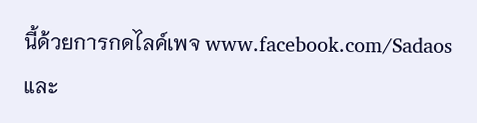นี้ด้วยการกดไลค์เพจ www.facebook.com/Sadaos และ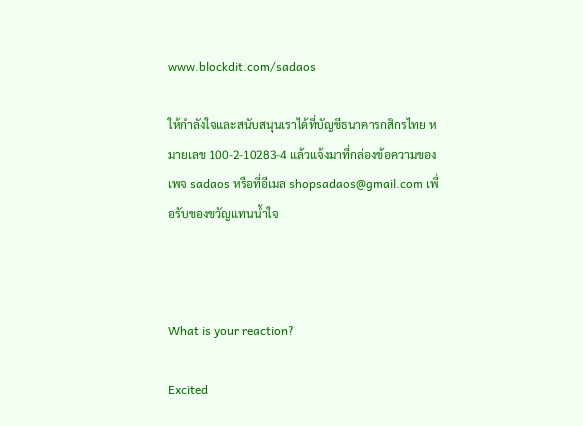www.blockdit.com/sadaos

ให้กำลังใจและสนับสนุนเราได้ที่บัญชีธนาคารกสิกรไทย หมายเลข 100-2-10283-4 แล้วแจ้งมาที่กล่องข้อความของเพจ sadaos หรือที่อีเมล shopsadaos@gmail.com เพื่อรับของขวัญแทนน้ำใจ



What is your reaction?

Excited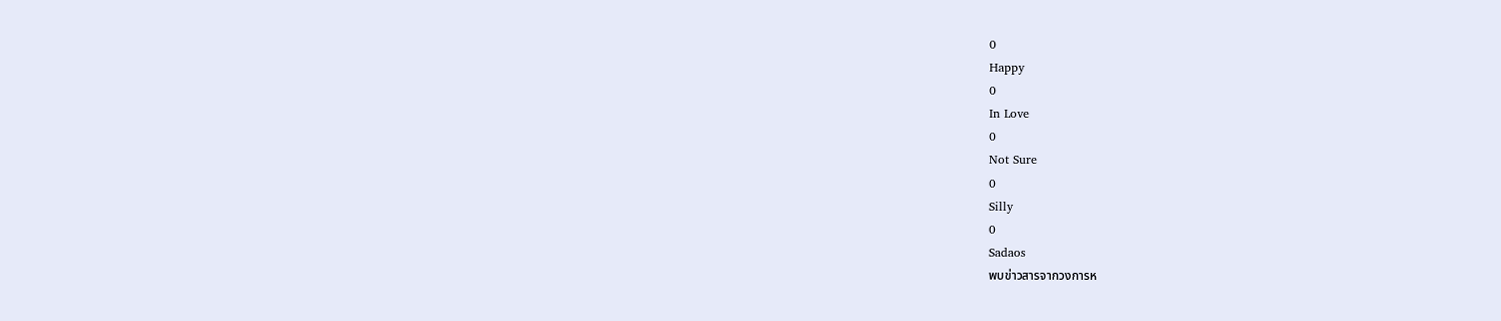0
Happy
0
In Love
0
Not Sure
0
Silly
0
Sadaos
พบข่าวสารจากวงการห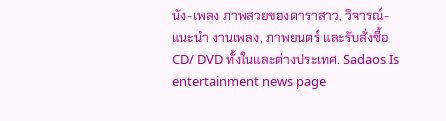นัง-เพลง ภาพสวยของดาราสาว, วิจารณ์-แนะนำ งานเพลง, ภาพยนตร์ และรับสั่งซื้อ CD/ DVD ทั้งในและต่างประเทศ. Sadaos Is entertainment news page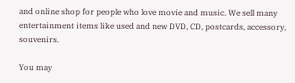and online shop for people who love movie and music. We sell many entertainment items like used and new DVD, CD, postcards, accessory, souvenirs.

You may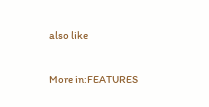also like

More in:FEATURES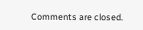Comments are closed.